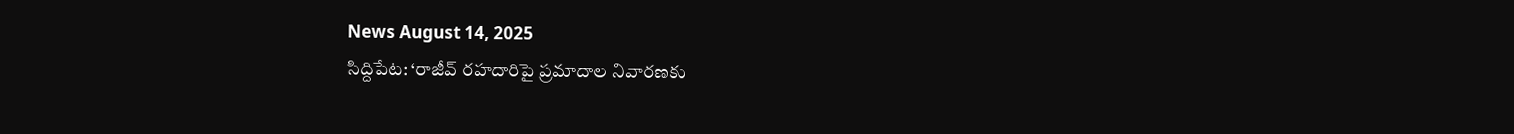News August 14, 2025
సిద్దిపేట: ‘రాజీవ్ రహదారిపై ప్రమాదాల నివారణకు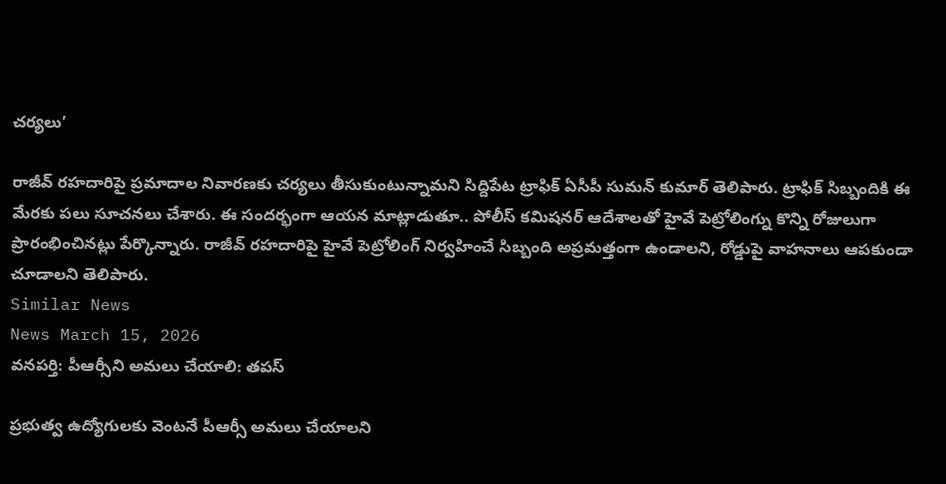చర్యలు’

రాజీవ్ రహదారిపై ప్రమాదాల నివారణకు చర్యలు తీసుకుంటున్నామని సిద్దిపేట ట్రాఫిక్ ఏసీపీ సుమన్ కుమార్ తెలిపారు. ట్రాఫిక్ సిబ్బందికి ఈ మేరకు పలు సూచనలు చేశారు. ఈ సందర్భంగా ఆయన మాట్లాడుతూ.. పోలీస్ కమిషనర్ ఆదేశాలతో హైవే పెట్రోలింగ్ను కొన్ని రోజులుగా ప్రారంభించినట్లు పేర్కొన్నారు. రాజీవ్ రహదారిపై హైవే పెట్రోలింగ్ నిర్వహించే సిబ్బంది అప్రమత్తంగా ఉండాలని, రోడ్డుపై వాహనాలు ఆపకుండా చూడాలని తెలిపారు.
Similar News
News March 15, 2026
వనపర్తి: పీఆర్సీని అమలు చేయాలి: తపస్

ప్రభుత్వ ఉద్యోగులకు వెంటనే పీఆర్సీ అమలు చేయాలని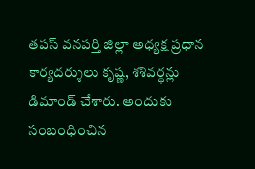తపస్ వనపర్తి జిల్లా అధ్యక్ష ప్రధాన కార్యదర్శులు కృష్ణ, శశివర్ధన్లు డిమాండ్ చేశారు. అందుకు సంబంధించిన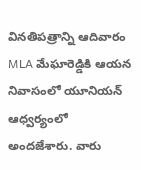వినతిపత్రాన్ని ఆదివారం MLA మేఘారెడ్డికి ఆయన నివాసంలో యూనియన్ ఆధ్వర్యంలో అందజేశారు. వారు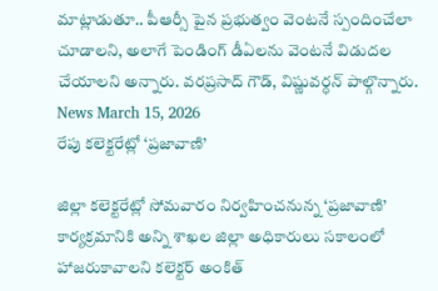మాట్లాడుతూ.. పీఆర్సీ పైన ప్రభుత్వం వెంటనే స్పందించేలా చూడాలని, అలాగే పెండింగ్ డీఏలను వెంటనే విడుదల చేయాలని అన్నారు. వరప్రసాద్ గౌడ్, విష్ణువర్ధన్ పాల్గొన్నారు.
News March 15, 2026
రేపు కలెక్టరేట్లో ‘ప్రజావాణి’

జిల్లా కలెక్టరేట్లో సోమవారం నిర్వహించనున్న ‘ప్రజావాణి’ కార్యక్రమానికి అన్ని శాఖల జిల్లా అధికారులు సకాలంలో హాజరుకావాలని కలెక్టర్ అంకిత్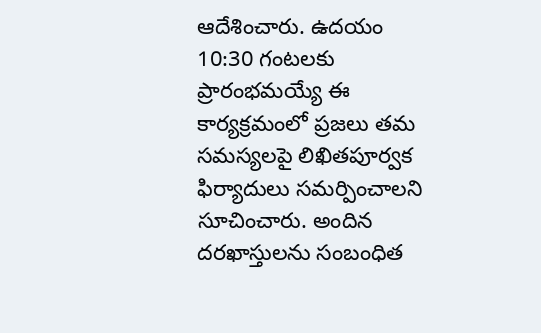ఆదేశించారు. ఉదయం 10:30 గంటలకు ప్రారంభమయ్యే ఈ కార్యక్రమంలో ప్రజలు తమ సమస్యలపై లిఖితపూర్వక ఫిర్యాదులు సమర్పించాలని సూచించారు. అందిన దరఖాస్తులను సంబంధిత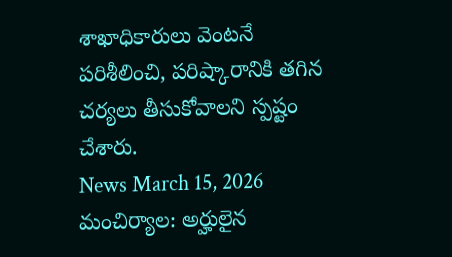శాఖాధికారులు వెంటనే పరిశీలించి, పరిష్కారానికి తగిన చర్యలు తీసుకోవాలని స్పష్టం చేశారు.
News March 15, 2026
మంచిర్యాల: అర్హులైన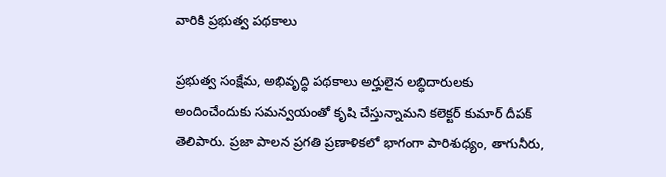వారికి ప్రభుత్వ పథకాలు

ప్రభుత్వ సంక్షేమ, అభివృద్ధి పథకాలు అర్హులైన లబ్ధిదారులకు అందించేందుకు సమన్వయంతో కృషి చేస్తున్నామని కలెక్టర్ కుమార్ దీపక్ తెలిపారు. ప్రజా పాలన ప్రగతి ప్రణాళికలో భాగంగా పారిశుధ్యం, తాగునీరు,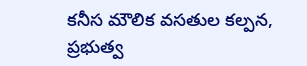కనీస మౌలిక వసతుల కల్పన, ప్రభుత్వ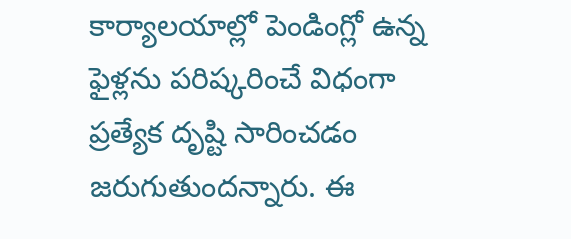కార్యాలయాల్లో పెండింగ్లో ఉన్న ఫైళ్లను పరిష్కరించే విధంగా ప్రత్యేక దృష్టి సారించడం జరుగుతుందన్నారు. ఈ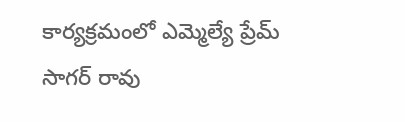కార్యక్రమంలో ఎమ్మెల్యే ప్రేమ్ సాగర్ రావు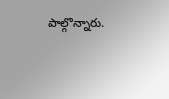పాల్గొన్నారు.